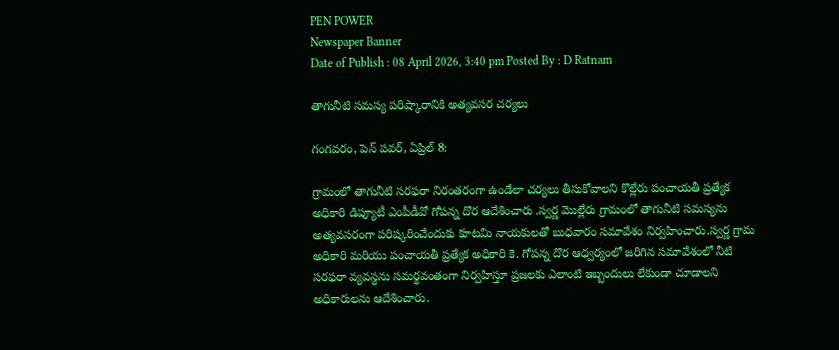PEN POWER
Newspaper Banner
Date of Publish : 08 April 2026, 3:40 pm Posted By : D Ratnam

తాగునీటి సమస్య పరిష్కారానికి అత్యవసర చర్యలు

గంగవరం, పెన్ పవర్, ఏప్రిల్ 8:

గ్రామంలో తాగునీటి సరఫరా నిరంతరంగా ఉండేలా చర్యలు తీసుకోవాలని కొల్లేరు పంచాయతీ ప్రత్యేక అధికారి డిప్యూటీ ఎంపీడీవో గోపన్న దొర ఆదేశించారు .స్వర్ణ మొల్లేరు గ్రామంలో తాగునీటి సమస్యను అత్యవసరంగా పరిష్కరించేందుకు కూటమి నాయకులతో బుధవారం సమావేశం నిర్వహించారు.స్వర్ణ గ్రామ అధికారి మరియు పంచాయతీ ప్రత్యేక అధికారి కె. గోపన్న దొర ఆధ్వర్యంలో జరిగిన సమావేశంలో నీటి సరఫరా వ్యవస్థను సమర్థవంతంగా నిర్వహిస్తూ ప్రజలకు ఎలాంటి ఇబ్బందులు లేకుండా చూడాలని అధికారులను ఆదేశించారు.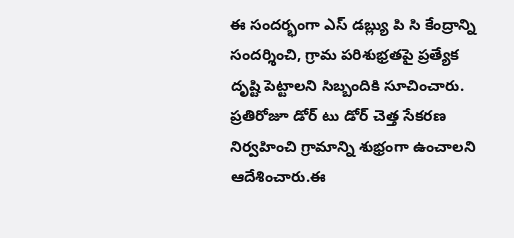ఈ సందర్భంగా ఎస్ డబ్ల్యు పి సి కేంద్రాన్ని సందర్శించి, గ్రామ పరిశుభ్రతపై ప్రత్యేక దృష్టి పెట్టాలని సిబ్బందికి సూచించారు. ప్రతిరోజూ డోర్ టు డోర్ చెత్త సేకరణ నిర్వహించి గ్రామాన్ని శుభ్రంగా ఉంచాలని ఆదేశించారు.ఈ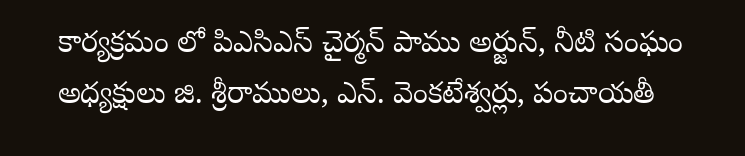కార్యక్రమం లో పిఎసిఎస్ చైర్మన్ పాము అర్జున్, నీటి సంఘం అధ్యక్షులు జి. శ్రీరాములు, ఎన్. వెంకటేశ్వర్లు, పంచాయతీ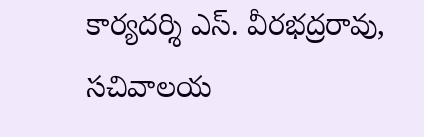కార్యదర్శి ఎస్. వీరభద్రరావు, సచివాలయ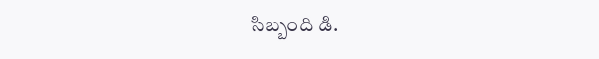సిబ్బంది డి.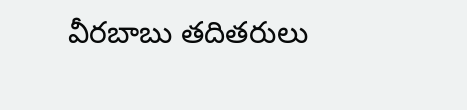వీరబాబు తదితరులు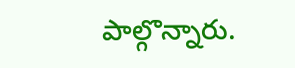పాల్గొన్నారు.